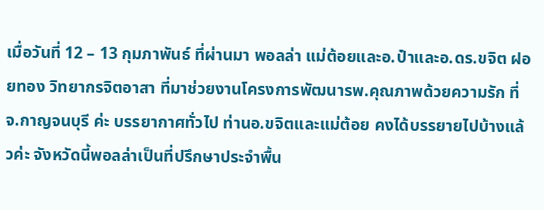เมื่อวันที่ 12 – 13 กุมภาพันธ์ ที่ผ่านมา พอลล่า แม่ต้อยและอ.ป๋าและอ.ดร.ขจิต ฝอยทอง วิทยากรจิตอาสา ที่มาช่วยงานโครงการพัฒนารพ.คุณภาพด้วยความรัก ที่จ.กาญจนบุรี ค่ะ บรรยากาศทั่วไป ท่านอ.ขจิตและแม่ต้อย คงได้บรรยายไปบ้างแล้วค่ะ จังหวัดนี้พอลล่าเป็นที่ปรึกษาประจำพื้น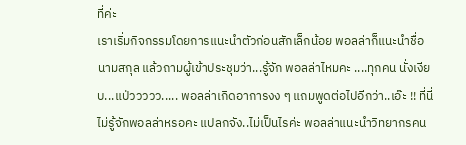ที่ค่ะ
เราเริ่มกิจกรรมโดยการแนะนำตัวก่อนสักเล็กน้อย พอลล่าก็แนะนำชื่อ นามสกุล แล้วถามผู้เข้าประชุมว่า...รู้จัก พอลล่าไหมคะ ....ทุกคน นั่งเงียบ...แป่ววววว..... พอลล่าเกิดอาการงง ๆ แถมพูดต่อไปอีกว่า..เอ๊ะ !! ที่นี่ไม่รู้จักพอลล่าหรอคะ แปลกจัง..ไม่เป็นไรค่ะ พอลล่าแนะนำวิทยากรคน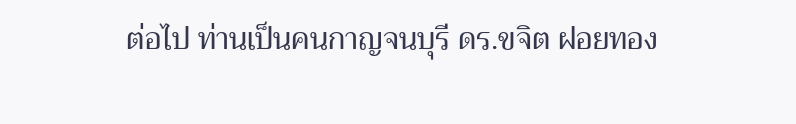ต่อไป ท่านเป็นคนกาญจนบุรี ดร.ขจิต ฝอยทอง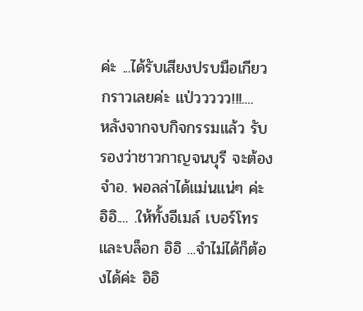ค่ะ ...ได้รับเสียงปรบมือเกียวกราวเลยค่ะ แป่ววววว!!!....
หลังจากจบกิจกรรมแล้ว รับรองว่าชาวกาญจนบุรี จะต้องจำอ. พอลล่าได้แม่นแน่ๆ ค่ะ อิอิ.... .ให้ทั้งอีเมล์ เบอร์โทร และบล็อก อิอิ ...จำไม่ได้ก็ต้องได้ค่ะ อิอิ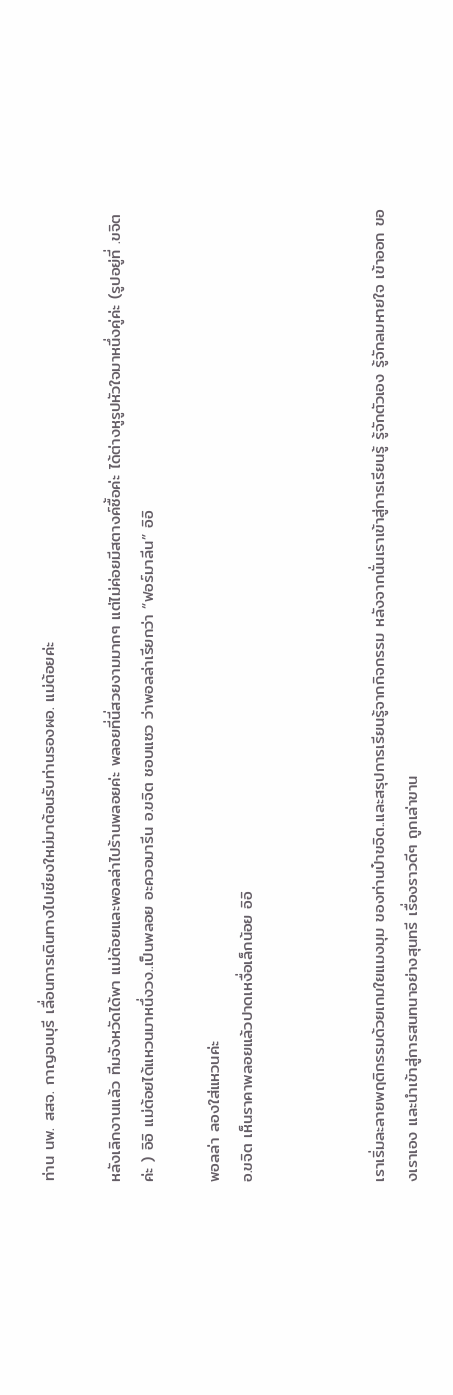ท่าน นพ. สสจ. กาญจนบุรี เลื่อนการเดินทางไปเชียงใหม่มาต้อนรับท่านรองผอ. แม่ต้อยค่ะ

หลังเลิกงานแล้ว ทีมจังหวัดได้พา แม่ต้อยและพอลล่าไปร้านพลอยค่ะ พลอยที่นี่สวยงามมากๆ แต่ไม่ค่อยมีสตางค์ซื้อค่ะ ได้ต่างหูรูปหัวใจมาหนึ่งคู่ค่ะ (รูปอยู่ที่ .ขจิต ค่ะ ) อิอิ แม่ต้อยได้แหวนมาหนึ่งวง..เป็นพลอย อะควอมารีน อ.ขจิต ชอบแซว ว่าพอลล่าเรียกว่า “ฟอร์มาลีน” อิอิ

พอลล่า ลองใส่แหวนค่ะ
อ.ขจิต เห็นราคาพลอยแล้วปาดเหงื่อเล็กน้อย อิอิ



เราเริ่มละลายพฤติกรรมด้วยเกมใยแมงมุม ของท่านป๋าขจิต..และสรุปการเรียนรู้จากกิจกรรม หลังจากนั่นเราเข้าสู่การเรียนรู้ รู้จักตัวเอง รู้จักลมหายใจ เข้าออก ของเราเอง และนำเข้าสู่การสนทนาอย่างสุนทรี เรื่องราวดีๆ ถูกเล่าขาน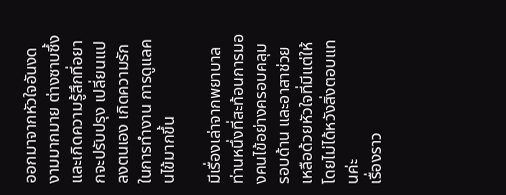ออกมาจากหัวใจอันงดงามมากมาย ต่างซาบซึ้งและเกิดความรู้สึกที่อยากจะปรับปรุง เปลี่ยนแปลงตนเอง เกิดความรักในการทำงาน การดูแลคนไข้มากขึ้น

มีเรื่องเล่าจากพยาบาลท่านหนึ่งที่สะท้อนการมองคนไข้อย่างครอบคลุม รอบด้าน และอาสาช่วยเหลือด้วยหัวใจที่มีแต่ให้โดยไม่ได้หวังสิ่งตอบแทนค่ะ
เรื่องราว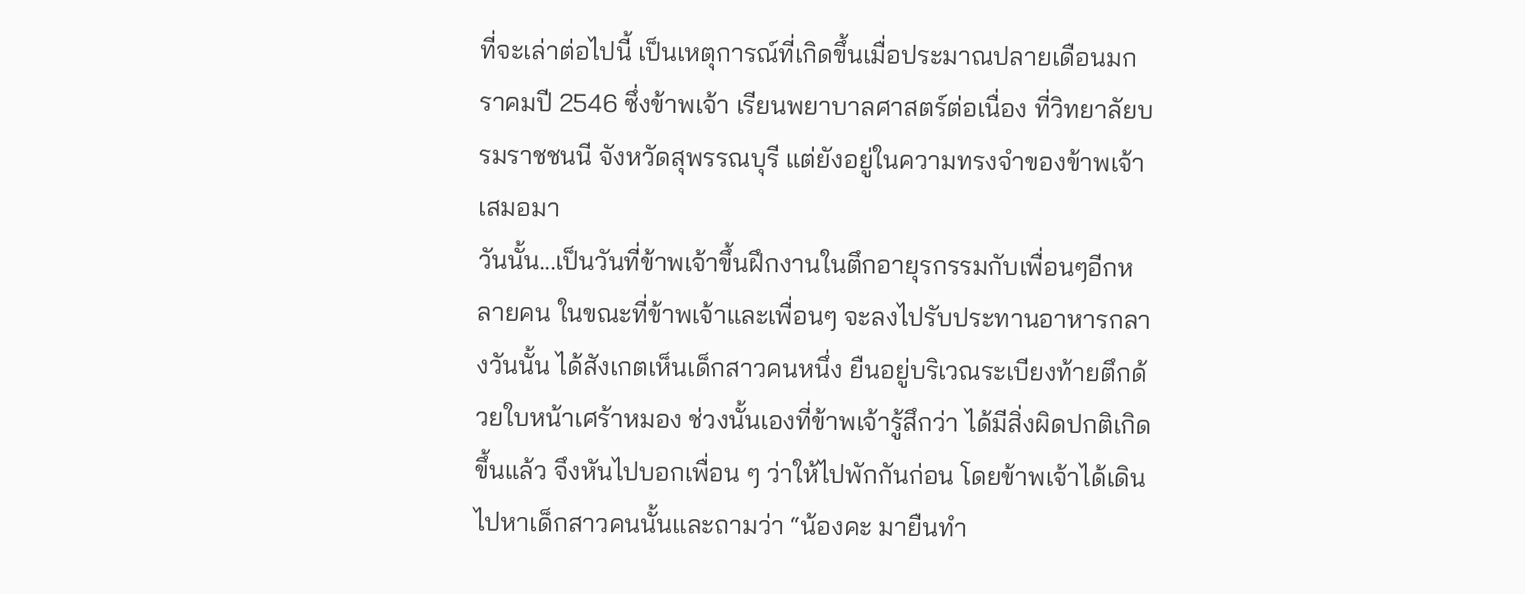ที่จะเล่าต่อไปนี้ เป็นเหตุการณ์ที่เกิดขึ้นเมื่อประมาณปลายเดือนมกราคมปี 2546 ซึ่งข้าพเจ้า เรียนพยาบาลศาสตร์ต่อเนื่อง ที่วิทยาลัยบรมราชชนนี จังหวัดสุพรรณบุรี แต่ยังอยู่ในความทรงจำของข้าพเจ้าเสมอมา
วันนั้น...เป็นวันที่ข้าพเจ้าขึ้นฝึกงานในตึกอายุรกรรมกับเพื่อนๆอีกหลายคน ในขณะที่ข้าพเจ้าและเพื่อนๆ จะลงไปรับประทานอาหารกลางวันนั้น ได้สังเกตเห็นเด็กสาวคนหนึ่ง ยืนอยู่บริเวณระเบียงท้ายตึกด้วยใบหน้าเศร้าหมอง ช่วงนั้นเองที่ข้าพเจ้ารู้สึกว่า ได้มีสิ่งผิดปกติเกิดขึ้นแล้ว จึงหันไปบอกเพื่อน ๆ ว่าให้ไปพักกันก่อน โดยข้าพเจ้าได้เดินไปหาเด็กสาวคนนั้นและถามว่า “น้องคะ มายืนทำ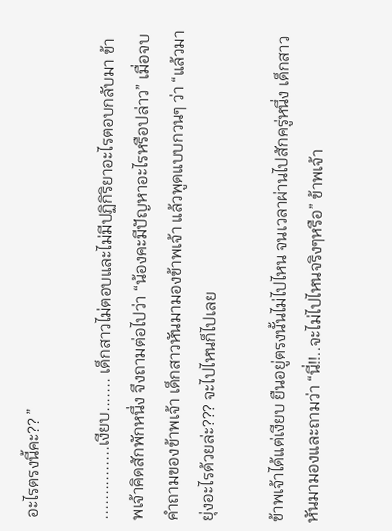อะไรตรงนี้คะ?? ”

...............เงียบ....... เด็กสาวไม่ตอบและไม่มีปฏิกิริยาอะไรตอบกลับมา ข้าพเจ้าคิดสักพักหนึ่ง จึงถามต่อไปว่า “น้องคะมีปัญหาอะไรหรือปล่าว” เมื่อจบคำถามของข้าพเจ้า เด็กสาวหันมามองข้าพเจ้า แล้วพูดแบบกวนๆ ว่า “แล้วมายุ่งอะไรด้วยล่ะ??? จะไปไหนก็ไปเลย

ข้าพเจ้าได้แต่เงียบ ยืนอยู่ตรงนั้นไม่ไปไหน จนเวลาผ่านไปสักครู่หนึ่ง เด็กสาวหันมามองและถามว่า “นี่!!..จะไม่ไปไหนจริงๆหรือ” ข้าพเจ้า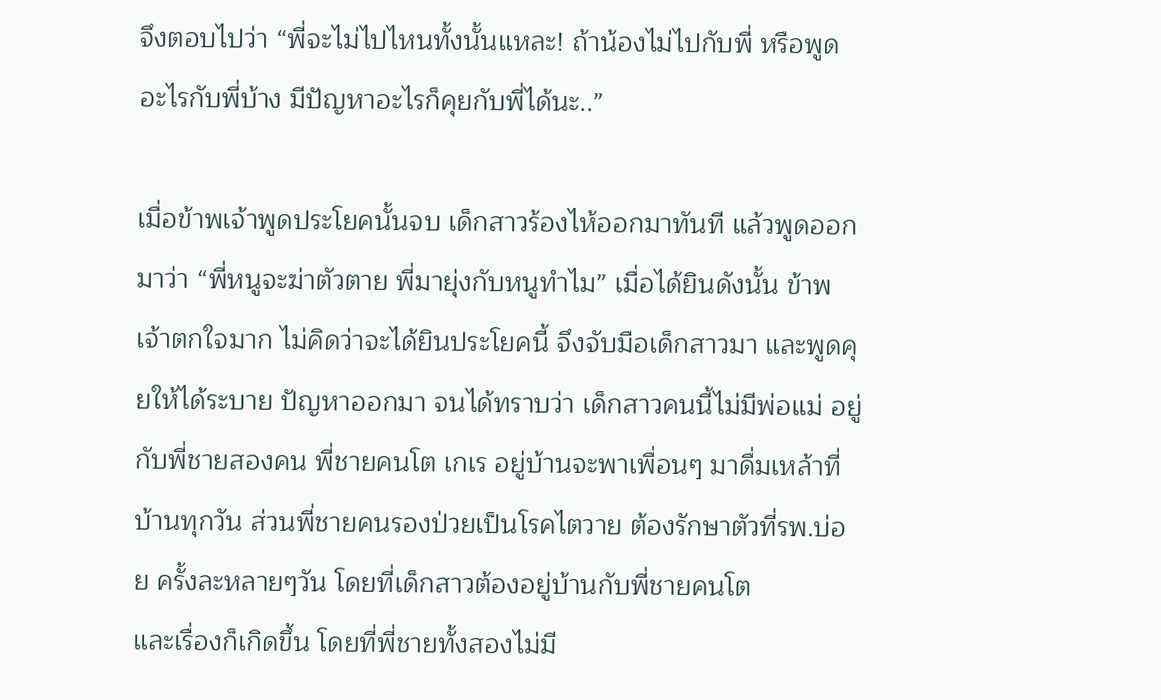จึงตอบไปว่า “พี่จะไม่ไปไหนทั้งนั้นแหละ! ถ้าน้องไม่ไปกับพี่ หรือพูดอะไรกับพี่บ้าง มีปัญหาอะไรก็คุยกับพี่ได้นะ..”

เมื่อข้าพเจ้าพูดประโยคนั้นจบ เด็กสาวร้องไห้ออกมาทันที แล้วพูดออกมาว่า “พี่หนูจะฆ่าตัวตาย พี่มายุ่งกับหนูทำไม” เมื่อได้ยินดังนั้น ข้าพเจ้าตกใจมาก ไม่คิดว่าจะได้ยินประโยคนี้ จึงจับมือเด็กสาวมา และพูดคุยให้ได้ระบาย ปัญหาออกมา จนได้ทราบว่า เด็กสาวคนนี้ไม่มีพ่อแม่ อยู่กับพี่ชายสองคน พี่ชายคนโต เกเร อยู่บ้านจะพาเพื่อนๆ มาดื่มเหล้าที่บ้านทุกวัน ส่วนพี่ชายคนรองป่วยเป็นโรคไตวาย ต้องรักษาตัวที่รพ.บ่อย ครั้งละหลายๆวัน โดยที่เด็กสาวต้องอยู่บ้านกับพี่ชายคนโต
และเรื่องก็เกิดขึ้น โดยที่พี่ชายทั้งสองไม่มี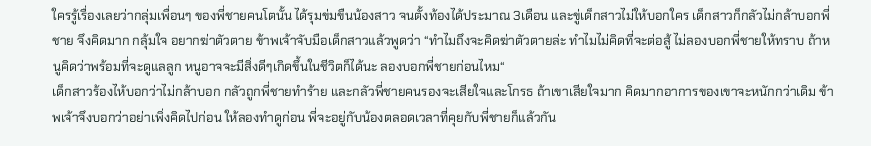ใครรู้เรื่องเลยว่ากลุ่มเพื่อนๆ ของพี่ชายคนโตนั้น ได้รุมข่มขืนน้องสาว จนตั้งท้องได้ประมาณ 3เดือน และขู่เด็กสาวไม่ให้บอกใคร เด็กสาวก็กลัวไม่กล้าบอกพี่ชาย จึงคิดมาก กลุ้มใจ อยากฆ่าตัวตาย ข้าพเจ้าจับมือเด็กสาวแล้วพูดว่า “ทำไมถึงจะคิดฆ่าตัวตายล่ะ ทำไมไม่คิดที่จะต่อสู้ ไม่ลองบอกพี่ชายให้ทราบ ถ้าหนูคิดว่าพร้อมที่จะดูแลลูก หนูอาจจะมีสิ่งดีๆเกิดขึ้นในชีวิตก็ได้นะ ลองบอกพี่ชายก่อนไหม“
เด็กสาวร้องไห้บอกว่าไม่กล้าบอก กลัวถูกพี่ชายทำร้าย และกลัวพี่ชายคนรองจะเสียใจและโกรธ ถ้าเขาเสียใจมาก คิดมากอาการของเขาจะหนักกว่าเดิม ข้าพเจ้าจึงบอกว่าอย่าเพิ่งคิดไปก่อน ให้ลองทำดูก่อน พี่จะอยู่กับน้องตลอดเวลาที่คุยกับพี่ชายก็แล้วกัน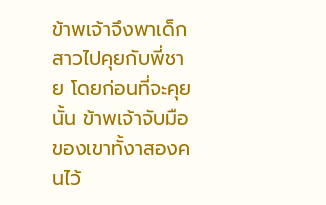ข้าพเจ้าจึงพาเด็กสาวไปคุยกับพี่ชาย โดยก่อนที่จะคุยนั้น ข้าพเจ้าจับมือของเขาทั้งาสองคนไว้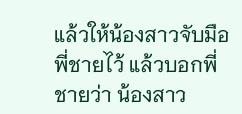แล้วให้น้องสาวจับมือพี่ชายไว้ แล้วบอกพี่ชายว่า น้องสาว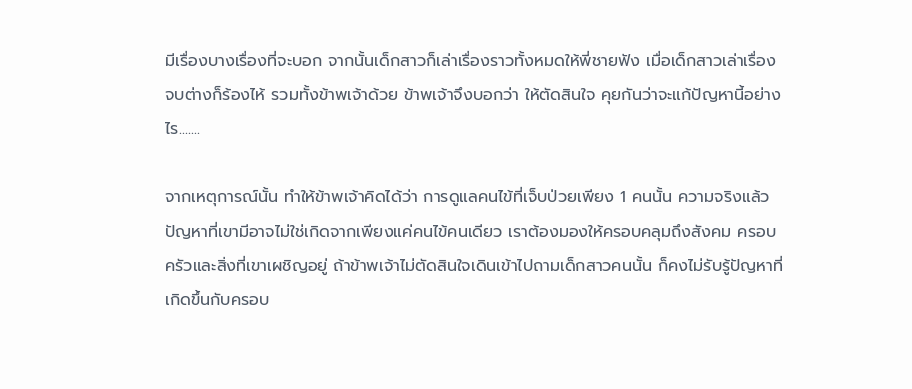มีเรื่องบางเรื่องที่จะบอก จากนั้นเด็กสาวก็เล่าเรื่องราวทั้งหมดให้พี่ชายฟัง เมื่อเด็กสาวเล่าเรื่องจบต่างก็ร้องไห้ รวมทั้งข้าพเจ้าด้วย ข้าพเจ้าจึงบอกว่า ให้ตัดสินใจ คุยกันว่าจะแก้ปัญหานี้อย่างไร.......

จากเหตุการณ์นั้น ทำให้ข้าพเจ้าคิดได้ว่า การดูแลคนไข้ที่เจ็บป่วยเพียง 1 คนนั้น ความจริงแล้ว ปัญหาที่เขามีอาจไม่ใช่เกิดจากเพียงแค่คนไข้คนเดียว เราต้องมองให้ครอบคลุมถึงสังคม ครอบครัวและสิ่งที่เขาเผชิญอยู่ ถ้าข้าพเจ้าไม่ตัดสินใจเดินเข้าไปถามเด็กสาวคนนั้น ก็คงไม่รับรู้ปัญหาที่เกิดขึ้นกับครอบ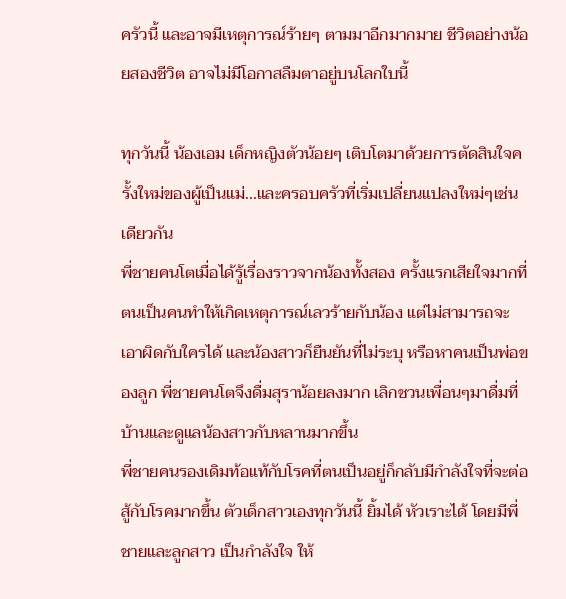ครัวนี้ และอาจมีเหตุการณ์ร้ายๆ ตามมาอีกมากมาย ชีวิตอย่างน้อยสองชีวิต อาจไม่มีโอกาสลืมตาอยู่บนโลกใบนี้

ทุกวันนี้ น้องเอม เด็กหญิงตัวน้อยๆ เติบโตมาด้วยการตัดสินใจครั้งใหม่ของผู้เป็นแม่...และครอบครัวที่เริ่มเปลี่ยนแปลงใหม่ๆเช่นเดียวกัน
พี่ชายคนโตเมื่อได้รู้เรื่องราวจากน้องทั้งสอง ครั้งแรกเสียใจมากที่ตนเป็นคนทำให้เกิดเหตุการณ์เลวร้ายกับน้อง แต่ไม่สามารถจะเอาผิดกับใครได้ และน้องสาวก็ยืนยันที่ไม่ระบุ หรือหาคนเป็นพ่อของลูก พี่ชายคนโตจึงดื่มสุราน้อยลงมาก เลิกชวนเพื่อนๆมาดื่มที่บ้านและดูแลน้องสาวกับหลานมากขึ้น
พี่ชายคนรองเดิมท้อแท้กับโรคที่ตนเป็นอยู่ก็กลับมีกำลังใจที่จะต่อสู้กับโรคมากขึ้น ตัวเด็กสาวเองทุกวันนี้ ยิ้มได้ หัวเราะได้ โดยมีพี่ชายและลูกสาว เป็นกำลังใจ ให้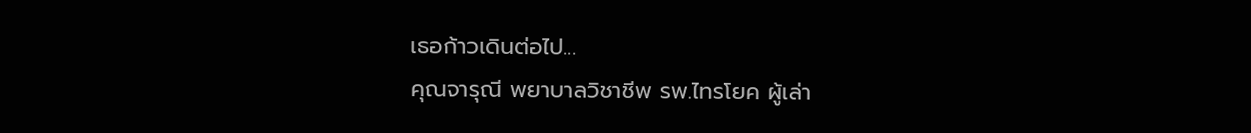เธอก้าวเดินต่อไป...
คุณจารุณี พยาบาลวิชาชีพ รพ.ไทรโยค ผู้เล่า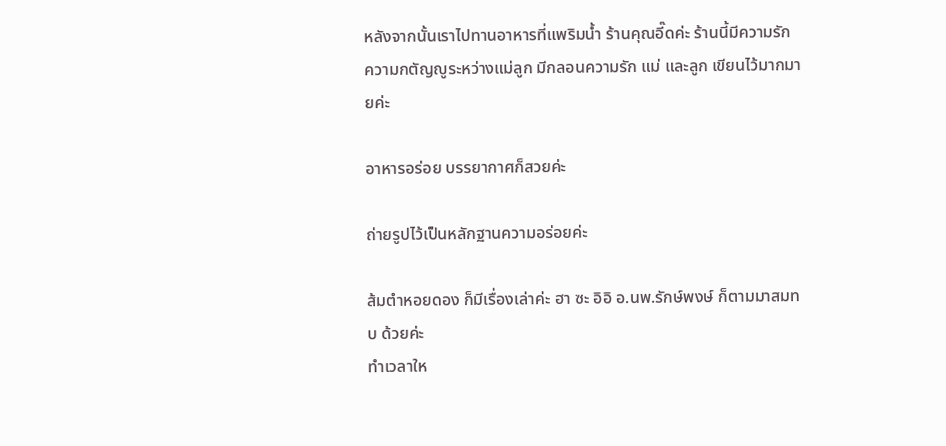หลังจากนั้นเราไปทานอาหารที่แพริมน้ำ ร้านคุณอี๊ดค่ะ ร้านนี้มีความรัก ความกตัญญูระหว่างแม่ลูก มีกลอนความรัก แม่ และลูก เขียนไว้มากมายค่ะ

อาหารอร่อย บรรยากาศก็สวยค่ะ

ถ่ายรูปไว้เป็นหลักฐานความอร่อยค่ะ

ส้มตำหอยดอง ก็มีเรื่องเล่าค่ะ ฮา ซะ อิอิ อ.นพ.รักษ์พงษ์ ก็ตามมาสมทบ ด้วยค่ะ
ทำเวลาให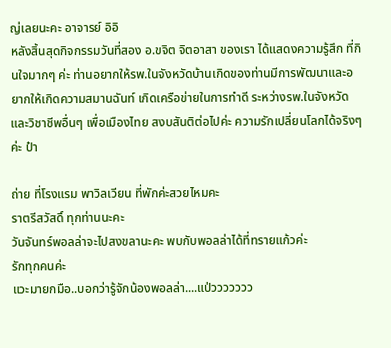ญ่เลยนะคะ อาจารย์ อิอิ
หลังสิ้นสุดกิจกรรมวันที่สอง อ.ขจิต จิตอาสา ของเรา ได้แสดงความรู้สึก ที่กินใจมากๆ ค่ะ ท่านอยากให้รพ.ในจังหวัดบ้านเกิดของท่านมีการพัฒนาและอยากให้เกิดความสมานฉันท์ เกิดเครือข่ายในการทำดี ระหว่างรพ.ในจังหวัดและวิชาชีพอื่นๆ เพื่อเมืองไทย สงบสันติต่อไปค่ะ ความรักเปลี่ยนโลกได้จริงๆค่ะ ป๋า

ถ่าย ที่โรงแรม พาวิลเวียน ที่พักค่ะสวยไหมคะ
ราตรีสวัสดิ์ ทุกท่านนะคะ
วันจันทร์พอลล่าจะไปสงขลานะคะ พบกับพอลล่าได้ที่ทรายแก้วค่ะ
รักทุกคนค่ะ
แวะมายกมือ..บอกว่ารู้จักน้องพอลล่า....แป่ววววววว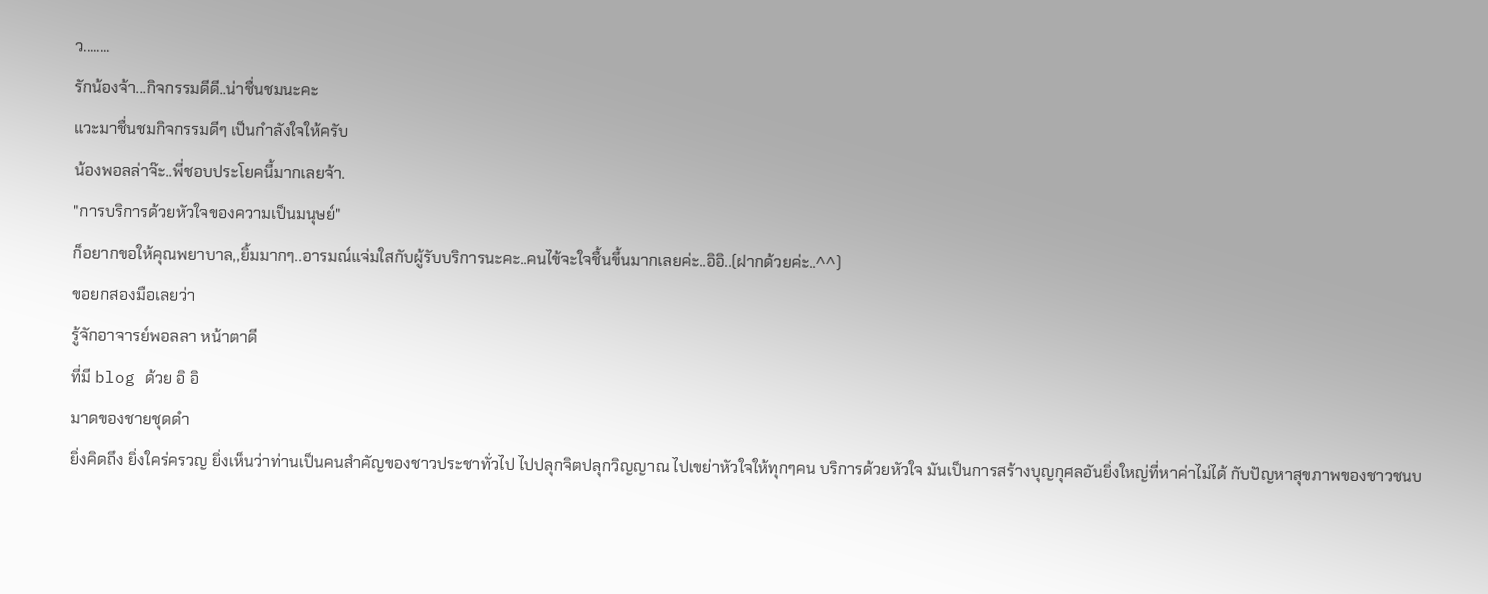ว........
รักน้องจ้า...กิจกรรมดีดี..น่าชื่นชมนะคะ
แวะมาชื่นชมกิจกรรมดีๆ เป็นกำลังใจให้ครับ
น้องพอลล่าจ๊ะ..พี่ชอบประโยคนี้มากเลยจ้า.
"การบริการด้วยหัวใจของความเป็นมนุษย์"
ก็อยากขอให้คุณพยาบาล,,ยิ้มมากๆ..อารมณ์แจ่มใสกับผู้รับบริการนะคะ..คนไข้จะใจชื้นขึ้นมากเลยค่ะ..อิอิ..(ฝากด้วยค่ะ..^^)
ขอยกสองมือเลยว่า
รู้จักอาจารย์พอลลา หน้าตาดี
ที่มี blog ด้วย อิ อิ
มาดของชายชุดดำ
ยิ่งคิดถึง ยิ่งใคร่ครวญ ยิ่งเห็นว่าท่านเป็นคนสำคัญของชาวประชาทั่วไป ไปปลุกจิตปลุกวิญญาณ ไปเขย่าหัวใจให้ทุกๆคน บริการด้วยหัวใจ มันเป็นการสร้างบุญกุศลอันยิ่งใหญ่ที่หาค่าไม่ได้ กับปัญหาสุขภาพของชาวชนบ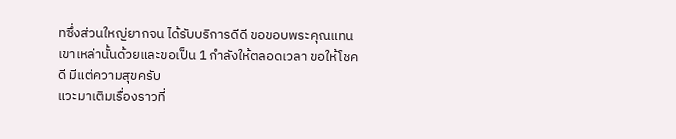ทซึ่งส่วนใหญ่ยากจน ได้รับบริการดีดี ขอขอบพระคุณแทนเขาเหล่านั้นด้วยและขอเป็น 1 กำลังให้ตลอดเวลา ขอให้โชคดี มีแต่ความสุขครับ
แวะมาเติมเรื่องราวที่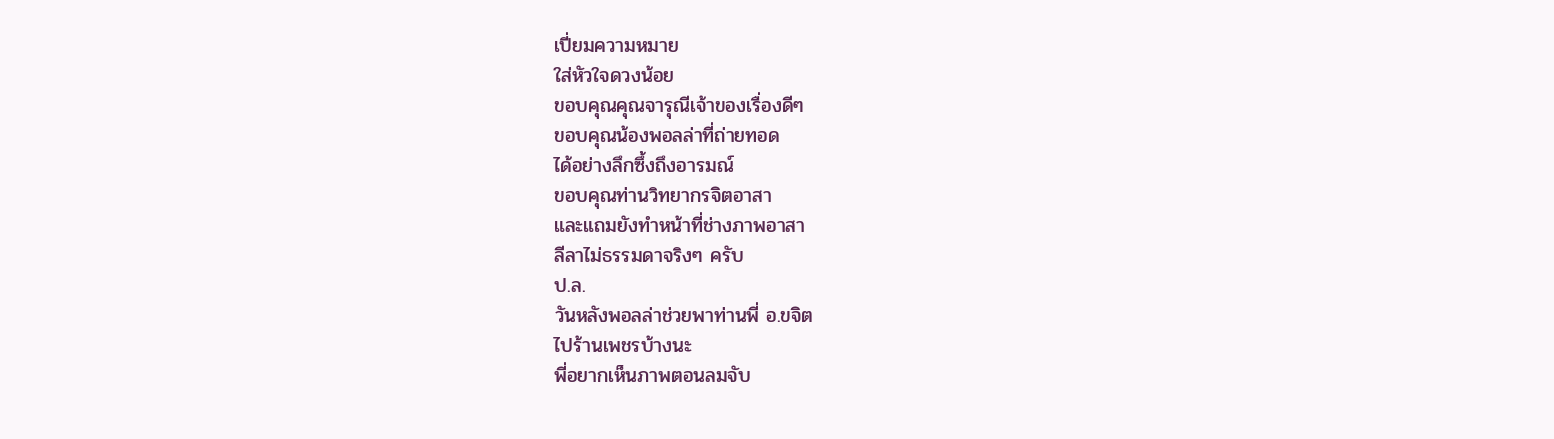เปี่ยมความหมาย
ใส่หัวใจดวงน้อย
ขอบคุณคุณจารุณีเจ้าของเรื่องดีๆ
ขอบคุณน้องพอลล่าที่ถ่ายทอด
ได้อย่างลึกซึ้งถึงอารมณ์
ขอบคุณท่านวิทยากรจิตอาสา
และแถมยังทำหน้าที่ช่างภาพอาสา
ลีลาไม่ธรรมดาจริงๆ ครับ
ป.ล.
วันหลังพอลล่าช่วยพาท่านพี่ อ.ขจิต
ไปร้านเพชรบ้างนะ
พี่อยากเห็นภาพตอนลมจับ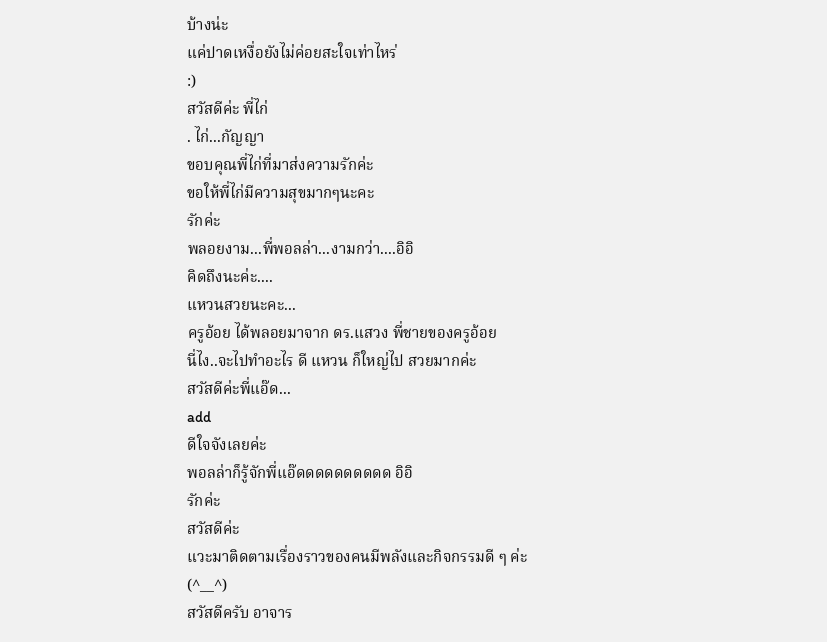บ้างน่ะ
แค่ปาดเหงื่อยังไม่ค่อยสะใจเท่าไหร่
:)
สวัสดีค่ะ พี่ไก่
. ไก่...กัญญา
ขอบคุณพี่ไก่ที่มาส่งความรักค่ะ
ขอให้พี่ไก่มีความสุขมากๆนะคะ
รักค่ะ
พลอยงาม...พี่พอลล่า...งามกว่า....อิอิ
คิดถึงนะค่ะ....
แหวนสวยนะคะ...
ครูอ้อย ได้พลอยมาจาก ดร.แสวง พี่ชายของครูอ้อย
นี่ไง..จะไปทำอะไร ดี แหวน ก็ใหญ่ไป สวยมากค่ะ
สวัสดีค่ะพี่แอ๊ด...
add
ดีใจจังเลยค่ะ
พอลล่าก็รู้จักพี่แอ๊ดดดดดดดดดด อิอิ
รักค่ะ
สวัสดีค่ะ
แวะมาติดตามเรื่องราวของคนมีพลังและกิจกรรมดี ๆ ค่ะ
(^__^)
สวัสดีครับ อาจาร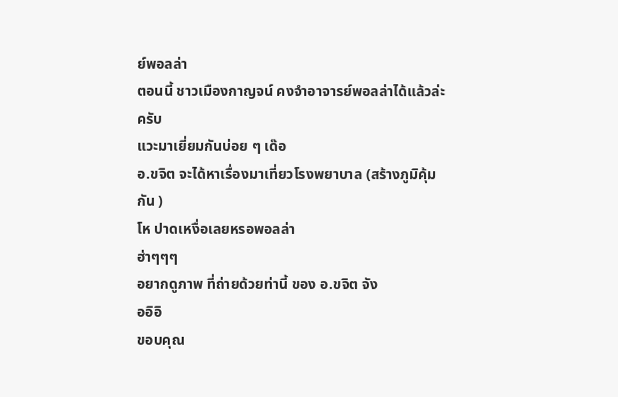ย์พอลล่า
ตอนนี้ ชาวเมืองกาญจน์ คงจำอาจารย์พอลล่าได้แล้วล่ะครับ
แวะมาเยี่ยมกันบ่อย ๆ เด๊อ
อ.ขจิต จะได้หาเรื่องมาเที่ยวโรงพยาบาล (สร้างภูมิคุ้มกัน )
โห ปาดเหงื่อเลยหรอพอลล่า
ฮ่าๆๆๆ
อยากดูภาพ ที่ถ่ายด้วยท่านี้ ของ อ.ขจิต จัง
ออิอิ
ขอบคุณ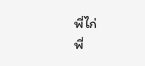พี่ไก่
พี่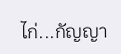ไก่...กัญญา